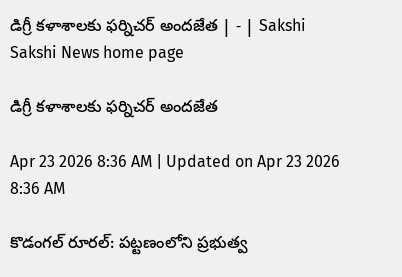డిగ్రీ కళాశాలకు ఫర్నిచర్‌ అందజేత | - | Sakshi
Sakshi News home page

డిగ్రీ కళాశాలకు ఫర్నిచర్‌ అందజేత

Apr 23 2026 8:36 AM | Updated on Apr 23 2026 8:36 AM

కొడంగల్‌ రూరల్‌: పట్టణంలోని ప్రభుత్వ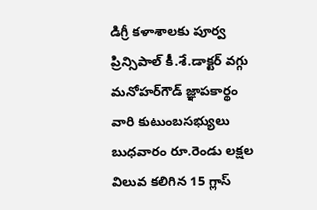డిగ్రీ కళాశాలకు పూర్వ ప్రిన్సిపాల్‌ కీ.శే.డాక్టర్‌ వగ్గు మనోహర్‌గౌడ్‌ జ్ఞాపకార్థం వారి కుటుంబసభ్యులు బుధవారం రూ.రెండు లక్షల విలువ కలిగిన 15 గ్లాస్‌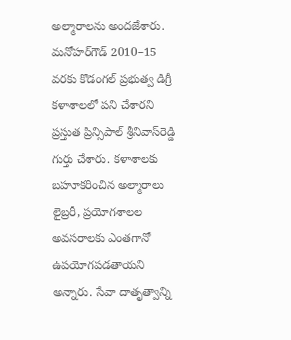అల్మారాలను అందజేశారు. మనోహర్‌గౌడ్‌ 2010–15 వరకు కొడంగల్‌ ప్రభుత్వ డిగ్రీ కళాశాలలో పని చేశారని ప్రస్తుత ప్రిన్సిపాల్‌ శ్రీనివాస్‌రెడ్డి గుర్తు చేశారు. కళాశాలకు బహూకరించిన అల్మారాలు లైబ్రరీ, ప్రయోగశాలల అవసరాలకు ఎంతగానో ఉపయోగపడతాయని అన్నారు. సేవా దాతృత్వాన్ని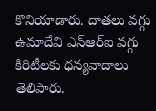కొనియాడారు. దాతలు వగ్గు ఉమాదేవి ఎన్‌ఆర్‌ఐ వగ్గు కిరిటీలకు ధన్యవాదాలు తెలిపారు.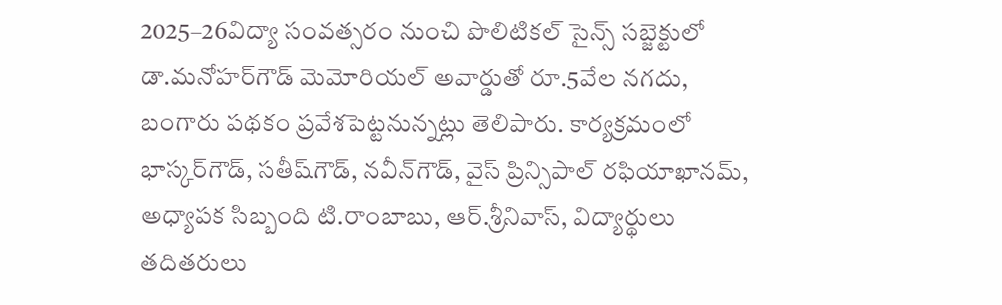2025–26విద్యా సంవత్సరం నుంచి పొలిటికల్‌ సైన్స్‌ సబ్జెక్టులో డా.మనోహర్‌గౌడ్‌ మెమోరియల్‌ అవార్డుతో రూ.5వేల నగదు, బంగారు పథకం ప్రవేశపెట్టనున్నట్లు తెలిపారు. కార్యక్రమంలో భాస్కర్‌గౌడ్‌, సతీష్‌గౌడ్‌, నవీన్‌గౌడ్‌, వైస్‌ ప్రిన్సిపాల్‌ రఫియాఖానమ్‌, అధ్యాపక సిబ్బంది టి.రాంబాబు, ఆర్‌.శ్రీనివాస్‌, విద్యార్థులు తదితరులు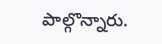పాల్గొన్నారు.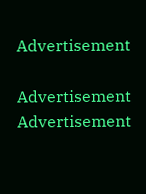Advertisement

Advertisement
Advertisement